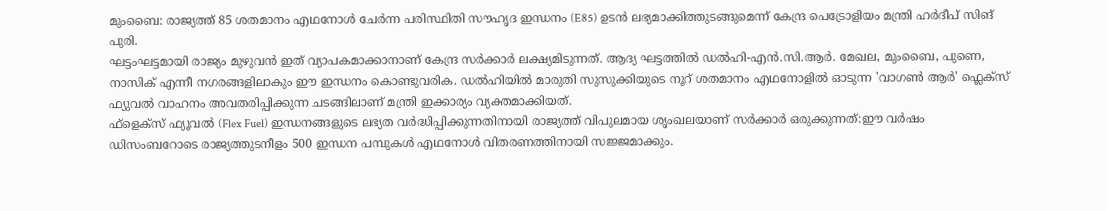മുംബൈ: രാജ്യത്ത് 85 ശതമാനം എഥനോൾ ചേർന്ന പരിസ്ഥിതി സൗഹൃദ ഇന്ധനം (E85) ഉടൻ ലഭ്യമാക്കിത്തുടങ്ങുമെന്ന് കേന്ദ്ര പെട്രോളിയം മന്ത്രി ഹർദീപ് സിങ് പുരി.
ഘട്ടംഘട്ടമായി രാജ്യം മുഴുവൻ ഇത് വ്യാപകമാക്കാനാണ് കേന്ദ്ര സർക്കാർ ലക്ഷ്യമിടുന്നത്. ആദ്യ ഘട്ടത്തിൽ ഡൽഹി-എൻ.സി.ആർ. മേഖല, മുംബൈ, പുണെ, നാസിക് എന്നീ നഗരങ്ങളിലാകും ഈ ഇന്ധനം കൊണ്ടുവരിക. ഡൽഹിയിൽ മാരുതി സുസുക്കിയുടെ നൂറ് ശതമാനം എഥനോളിൽ ഓടുന്ന 'വാഗൺ ആർ' ഫ്ലെക്സ് ഫ്യുവൽ വാഹനം അവതരിപ്പിക്കുന്ന ചടങ്ങിലാണ് മന്ത്രി ഇക്കാര്യം വ്യക്തമാക്കിയത്.
ഫ്ളെക്സ് ഫ്യൂവൽ (Flex Fuel) ഇന്ധനങ്ങളുടെ ലഭ്യത വർദ്ധിപ്പിക്കുന്നതിനായി രാജ്യത്ത് വിപുലമായ ശൃംഖലയാണ് സർക്കാർ ഒരുക്കുന്നത്:ഈ വർഷം ഡിസംബറോടെ രാജ്യത്തുടനീളം 500 ഇന്ധന പമ്പുകൾ എഥനോൾ വിതരണത്തിനായി സജ്ജമാക്കും.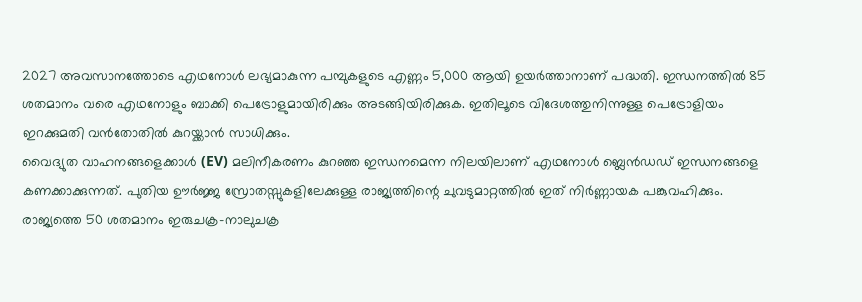2027 അവസാനത്തോടെ എഥനോൾ ലഭ്യമാകുന്ന പമ്പുകളുടെ എണ്ണം 5,000 ആയി ഉയർത്താനാണ് പദ്ധതി. ഇന്ധനത്തിൽ 85 ശതമാനം വരെ എഥനോളും ബാക്കി പെട്രോളുമായിരിക്കും അടങ്ങിയിരിക്കുക. ഇതിലൂടെ വിദേശത്തുനിന്നുള്ള പെട്രോളിയം ഇറക്കുമതി വൻതോതിൽ കുറയ്ക്കാൻ സാധിക്കും.
വൈദ്യുത വാഹനങ്ങളെക്കാൾ (EV) മലിനീകരണം കുറഞ്ഞ ഇന്ധനമെന്ന നിലയിലാണ് എഥനോൾ ബ്ലെൻഡഡ് ഇന്ധനങ്ങളെ കണക്കാക്കുന്നത്. പുതിയ ഊർജ്ജ സ്രോതസ്സുകളിലേക്കുള്ള രാജ്യത്തിന്റെ ചുവടുമാറ്റത്തിൽ ഇത് നിർണ്ണായക പങ്കുവഹിക്കും.
രാജ്യത്തെ 50 ശതമാനം ഇരുചക്ര-നാലുചക്ര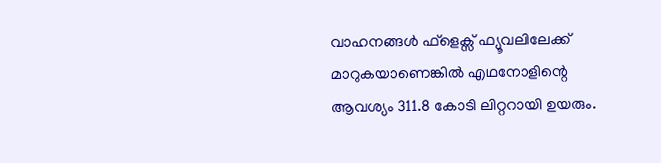വാഹനങ്ങൾ ഫ്ളെക്സ് ഫ്യൂവലിലേക്ക് മാറുകയാണെങ്കിൽ എഥനോളിന്റെ ആവശ്യം 311.8 കോടി ലിറ്ററായി ഉയരും.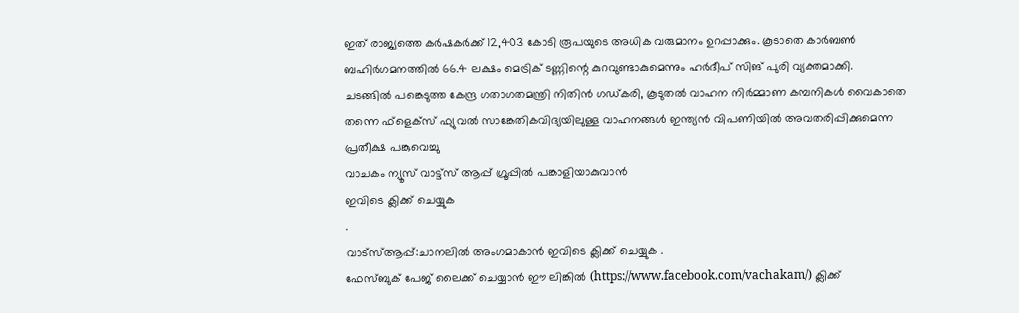ഇത് രാജ്യത്തെ കർഷകർക്ക് 12,403 കോടി രൂപയുടെ അധിക വരുമാനം ഉറപ്പാക്കും. കൂടാതെ കാർബൺ ബഹിർഗമനത്തിൽ 66.4 ലക്ഷം മെട്രിക് ടണ്ണിന്റെ കുറവുണ്ടാകുമെന്നും ഹർദീപ് സിങ് പുരി വ്യക്തമാക്കി.
ചടങ്ങിൽ പങ്കെടുത്ത കേന്ദ്ര ഗതാഗതമന്ത്രി നിതിൻ ഗഡ്കരി, കൂടുതൽ വാഹന നിർമ്മാണ കമ്പനികൾ വൈകാതെ തന്നെ ഫ്ളെക്സ് ഫ്യുവൽ സാങ്കേതികവിദ്യയിലുള്ള വാഹനങ്ങൾ ഇന്ത്യൻ വിപണിയിൽ അവതരിപ്പിക്കുമെന്ന പ്രതീക്ഷ പങ്കുവെച്ചു
വാചകം ന്യൂസ് വാട്ട്സ് ആപ്പ് ഗ്രൂപ്പിൽ പങ്കാളിയാകുവാൻ
ഇവിടെ ക്ലിക്ക് ചെയ്യുക
.
വാട്സ്ആപ്പ്:ചാനലിൽ അംഗമാകാൻ ഇവിടെ ക്ലിക്ക് ചെയ്യുക .
ഫേസ്ബുക് പേജ് ലൈക്ക് ചെയ്യാൻ ഈ ലിങ്കിൽ (https://www.facebook.com/vachakam/) ക്ലിക്ക്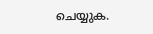ചെയ്യുക.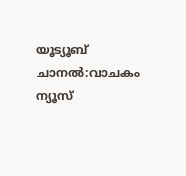യൂട്യൂബ് ചാനൽ:വാചകം ന്യൂസ്